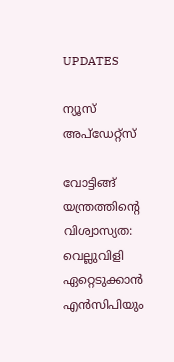UPDATES

ന്യൂസ് അപ്ഡേറ്റ്സ്

വോട്ടിങ്ങ് യന്ത്രത്തിന്റെ വിശ്വാസ്യത: വെല്ലുവിളി ഏറ്റെടുക്കാന്‍ എന്‍സിപിയും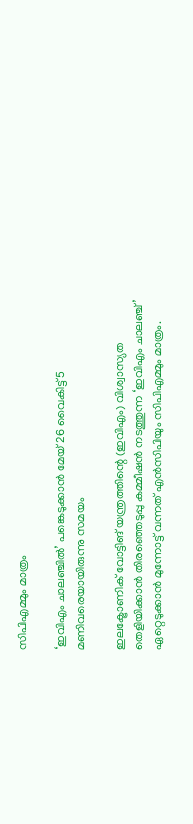സിപിഎമ്മും മാത്രം

‘ഇവിഎം ചാലഞ്ചില്‍’ പങ്കെടുക്കാന്‍ മേയ് 26 വൈകിട്ട് 5 മണിവരെയായിരുന്നു സമയം

ഇലക്ട്രോണിക് വോട്ടിങ് യന്ത്രത്തിന്റെ (ഇവിഎം) വിശ്വാസ്യത തെളിയിക്കാന്‍ തിരഞ്ഞെടുപ്പു കമ്മീഷന്‍ നടത്തുന്ന ‘ഇവിഎം ചാലഞ്ച്’ ഏറ്റെടുക്കാന്‍ മുന്നോട്ട് വന്നത് എന്‍സിപിയും സിപിഎമ്മും മാത്രം.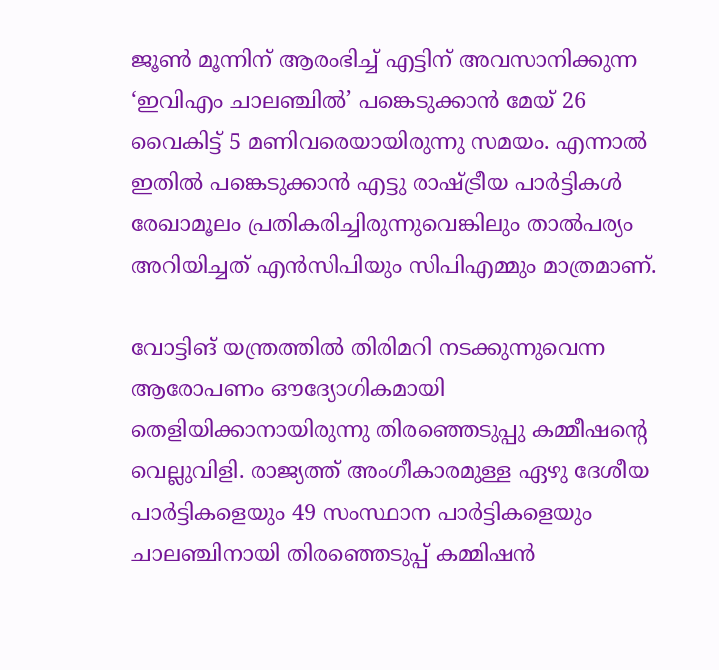ജൂണ്‍ മൂന്നിന് ആരംഭിച്ച് എട്ടിന് അവസാനിക്കുന്ന ‘ഇവിഎം ചാലഞ്ചില്‍’ പങ്കെടുക്കാന്‍ മേയ് 26  വൈകിട്ട് 5 മണിവരെയായിരുന്നു സമയം. എന്നാല്‍ ഇതില്‍ പങ്കെടുക്കാന്‍ എട്ടു രാഷ്ട്രീയ പാര്‍ട്ടികള്‍ രേഖാമൂലം പ്രതികരിച്ചിരുന്നുവെങ്കിലും താല്‍പര്യം അറിയിച്ചത് എന്‍സിപിയും സിപിഎമ്മും മാത്രമാണ്.

വോട്ടിങ് യന്ത്രത്തില്‍ തിരിമറി നടക്കുന്നുവെന്ന ആരോപണം ഔദ്യോഗികമായി തെളിയിക്കാനായിരുന്നു തിരഞ്ഞെടുപ്പു കമ്മീഷന്റെ വെല്ലുവിളി. രാജ്യത്ത് അംഗീകാരമുള്ള ഏഴു ദേശീയ പാര്‍ട്ടികളെയും 49 സംസ്ഥാന പാര്‍ട്ടികളെയും ചാലഞ്ചിനായി തിരഞ്ഞെടുപ്പ് കമ്മിഷന്‍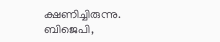ക്ഷണിച്ചിരുന്നു. ബിജെപി,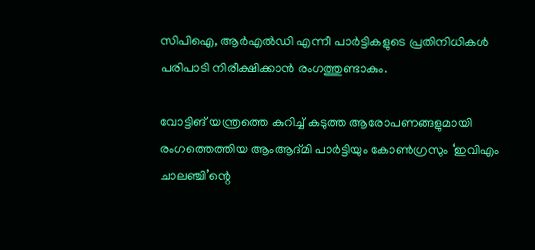സിപിഐ, ആര്‍എല്‍ഡി എന്നീ പാര്‍ട്ടികളുടെ പ്രതിനിധികള്‍ പരിപാടി നിരീക്ഷിക്കാന്‍ രംഗത്തുണ്ടാകും.

വോട്ടിങ് യന്ത്രത്തെ കുറിച്ച് കടുത്ത ആരോപണങ്ങളുമായി രംഗത്തെത്തിയ ആംആദ്മി പാര്‍ട്ടിയും കോണ്‍ഗ്രസും ‘ഇവിഎം ചാലഞ്ചി’ന്റെ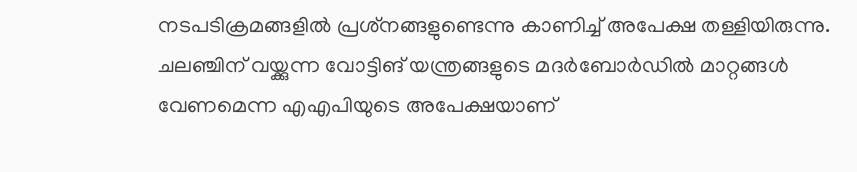നടപടിക്രമങ്ങളില്‍ പ്രശ്‌നങ്ങളുണ്ടെന്നു കാണിച്ച് അപേക്ഷ തള്ളിയിരുന്നു. ചലഞ്ചിന് വയ്ക്കുന്ന വോട്ടിങ് യന്ത്രങ്ങളുടെ മദര്‍ബോര്‍ഡില്‍ മാറ്റങ്ങള്‍ വേണമെന്ന എഎപിയുടെ അപേക്ഷയാണ്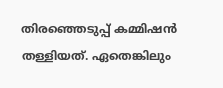തിരഞ്ഞെടുപ്പ് കമ്മിഷന്‍ തള്ളിയത്. ഏതെങ്കിലും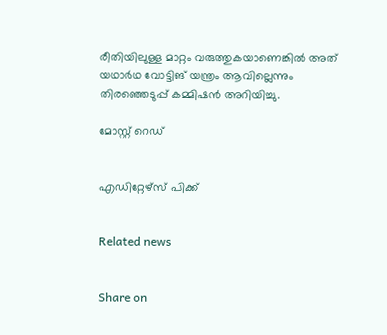രീതിയിലുള്ള മാറ്റം വരുത്തുകയാണെങ്കില്‍ അത് യഥാര്‍ഥ വോട്ടിങ് യന്ത്രം ആവില്ലെന്നും തിരഞ്ഞെടുപ്പ് കമ്മിഷന്‍ അറിയിച്ചു.

മോസ്റ്റ് റെഡ്


എഡിറ്റേഴ്സ് പിക്ക്


Related news


Share on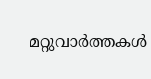മറ്റുവാര്‍ത്തകള്‍